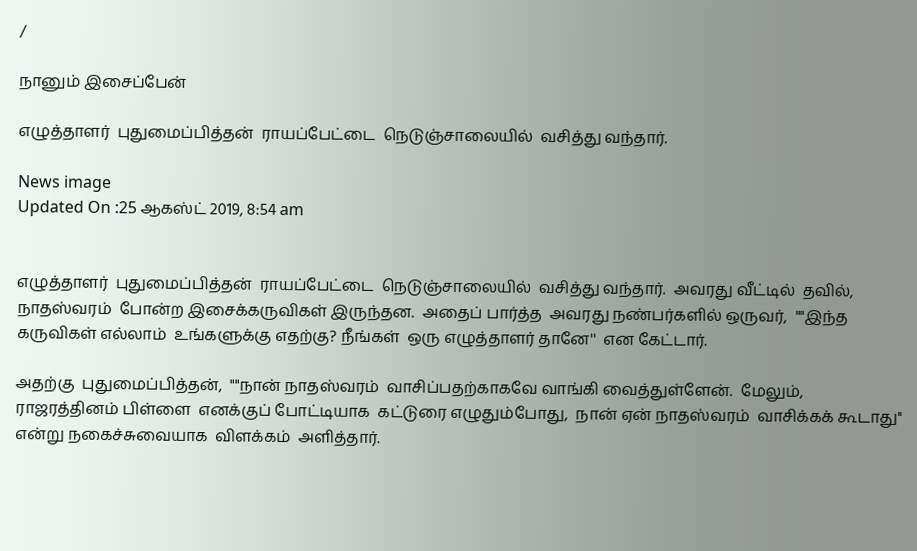/

நானும் இசைப்பேன்

எழுத்தாளர்  புதுமைப்பித்தன்  ராயப்பேட்டை  நெடுஞ்சாலையில்  வசித்து வந்தார்.

News image
Updated On :25 ஆகஸ்ட் 2019, 8:54 am


எழுத்தாளர்  புதுமைப்பித்தன்  ராயப்பேட்டை  நெடுஞ்சாலையில்  வசித்து வந்தார்.  அவரது வீட்டில்  தவில், நாதஸ்வரம்  போன்ற இசைக்கருவிகள் இருந்தன.  அதைப் பார்த்த  அவரது நண்பர்களில் ஒருவர்,  ""இந்த கருவிகள் எல்லாம்  உங்களுக்கு எதற்கு? நீங்கள்  ஒரு எழுத்தாளர் தானே''  என கேட்டார்.

அதற்கு  புதுமைப்பித்தன்,  ""நான் நாதஸ்வரம்  வாசிப்பதற்காகவே வாங்கி வைத்துள்ளேன்.  மேலும்,  ராஜரத்தினம் பிள்ளை  எனக்குப் போட்டியாக  கட்டுரை எழுதும்போது,  நான் ஏன் நாதஸ்வரம்  வாசிக்கக் கூடாது''  என்று நகைச்சுவையாக  விளக்கம்  அளித்தார்.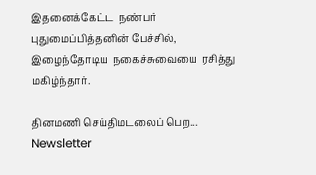இதனைக்கேட்ட  நண்பர் புதுமைப்பித்தனின் பேச்சில், இழைந்தோடிய  நகைச்சுவையை  ரசித்து மகிழ்ந்தார்.

தினமணி செய்திமடலைப் பெற... Newsletter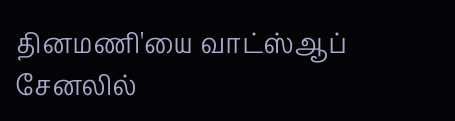தினமணி'யை வாட்ஸ்ஆப் சேனலில்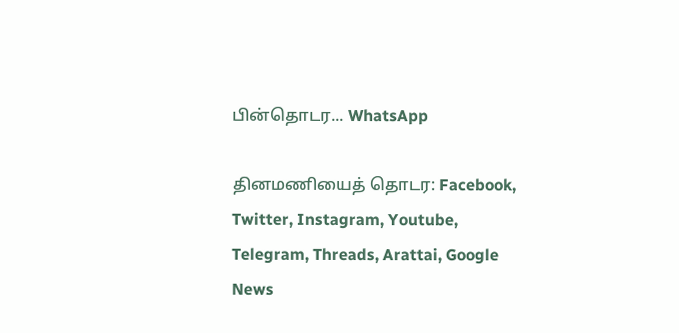பின்தொடர... WhatsApp

தினமணியைத் தொடர: Facebook, Twitter, Instagram, Youtube, Telegram, Threads, Arattai, Google News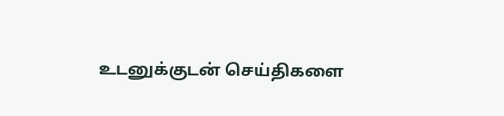உடனுக்குடன் செய்திகளை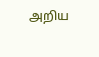அறிய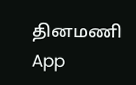தினமணி App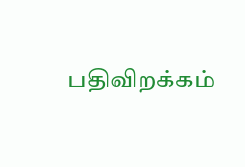பதிவிறக்கம்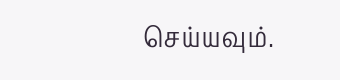செய்யவும்.